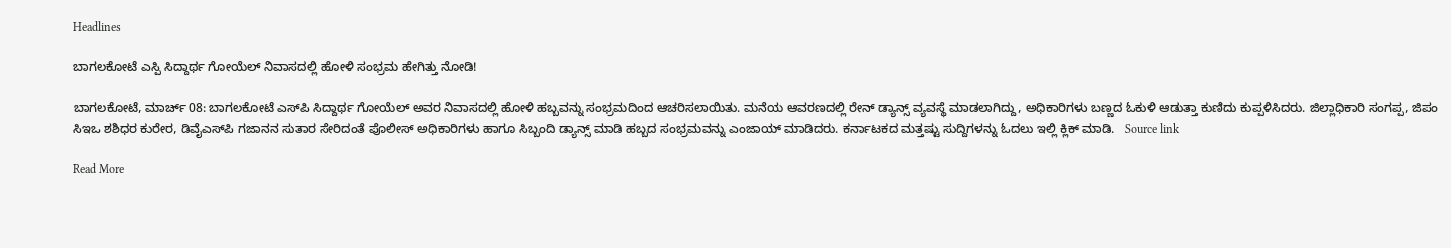Headlines

ಬಾಗಲಕೋಟೆ ಎಸ್ಪಿ ಸಿದ್ದಾರ್ಥ ಗೋಯೆಲ್ ನಿವಾಸದಲ್ಲಿ ಹೋಳಿ ಸಂಭ್ರಮ ಹೇಗಿತ್ತು ನೋಡಿ!

ಬಾಗಲಕೋಟೆ, ಮಾರ್ಚ್ 08: ಬಾಗಲಕೋಟೆ ಎಸ್‌ಪಿ ಸಿದ್ದಾರ್ಥ ಗೋಯೆಲ್ ಅವರ ನಿವಾಸದಲ್ಲಿ ಹೋಳಿ ಹಬ್ಬವನ್ನು ಸಂಭ್ರಮದಿಂದ ಆಚರಿಸಲಾಯಿತು. ಮನೆಯ ಆವರಣದಲ್ಲಿ ರೇನ್ ಡ್ಯಾನ್ಸ್ ವ್ಯವಸ್ಥೆ ಮಾಡಲಾಗಿದ್ದು, ಅಧಿಕಾರಿಗಳು ಬಣ್ಣದ ಓಕುಳಿ ಆಡುತ್ತಾ ಕುಣಿದು ಕುಪ್ಪಳಿಸಿದರು. ಜಿಲ್ಲಾಧಿಕಾರಿ ಸಂಗಪ್ಪ, ಜಿಪಂ ಸಿಇಒ ಶಶಿಧರ ಕುರೇರ, ಡಿವೈಎಸ್‌ಪಿ ಗಜಾನನ ಸುತಾರ ಸೇರಿದಂತೆ ಪೊಲೀಸ್ ಅಧಿಕಾರಿಗಳು ಹಾಗೂ ಸಿಬ್ಬಂದಿ ಡ್ಯಾನ್ಸ್ ಮಾಡಿ ಹಬ್ಬದ ಸಂಭ್ರಮವನ್ನು ಎಂಜಾಯ್ ಮಾಡಿದರು. ಕರ್ನಾಟಕದ ಮತ್ತಷ್ಟು ಸುದ್ದಿಗಳನ್ನು ಓದಲು ಇಲ್ಲಿ ಕ್ಲಿಕ್ ಮಾಡಿ.   Source link

Read More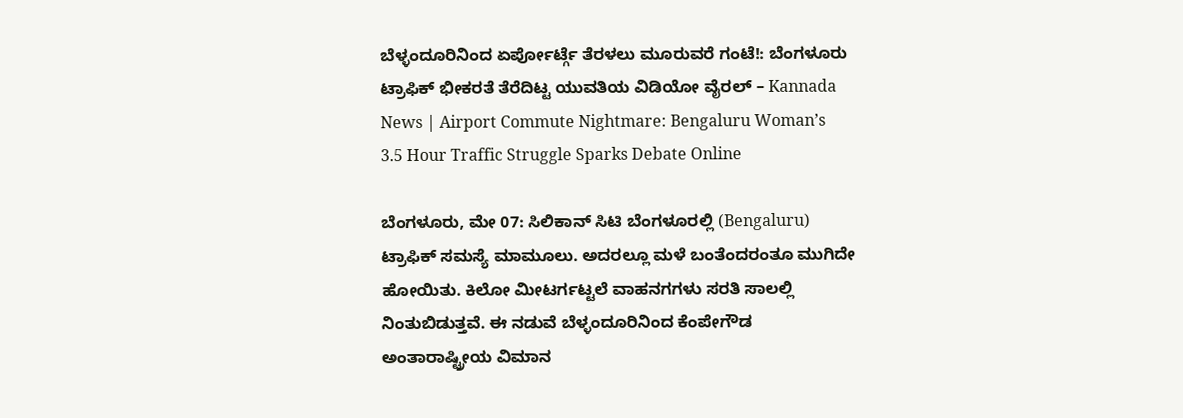ಬೆಳ್ಳಂದೂರಿನಿಂದ ಏರ್ಪೋರ್ಟ್ಗೆ ತೆರಳಲು ಮೂರುವರೆ ಗಂಟೆ!: ಬೆಂಗಳೂರು ಟ್ರಾಫಿಕ್ ಭೀಕರತೆ ತೆರೆದಿಟ್ಟ ಯುವತಿಯ ವಿಡಿಯೋ ವೈರಲ್ – Kannada News | Airport Commute Nightmare: Bengaluru Woman’s 3.5 Hour Traffic Struggle Sparks Debate Online

ಬೆಂಗಳೂರು, ಮೇ 07: ಸಿಲಿಕಾನ್ ಸಿಟಿ ಬೆಂಗಳೂರಲ್ಲಿ (Bengaluru) ಟ್ರಾಫಿಕ್ ಸಮಸ್ಯೆ ಮಾಮೂಲು. ಅದರಲ್ಲೂ ಮಳೆ ಬಂತೆಂದರಂತೂ ಮುಗಿದೇ ಹೋಯಿತು. ಕಿಲೋ ಮೀಟರ್ಗಟ್ಟಲೆ ವಾಹನಗಗಳು ಸರತಿ ಸಾಲಲ್ಲಿ ನಿಂತುಬಿಡುತ್ತವೆ. ಈ ನಡುವೆ ಬೆಳ್ಳಂದೂರಿನಿಂದ ಕೆಂಪೇಗೌಡ ಅಂತಾರಾಷ್ಟ್ರೀಯ ವಿಮಾನ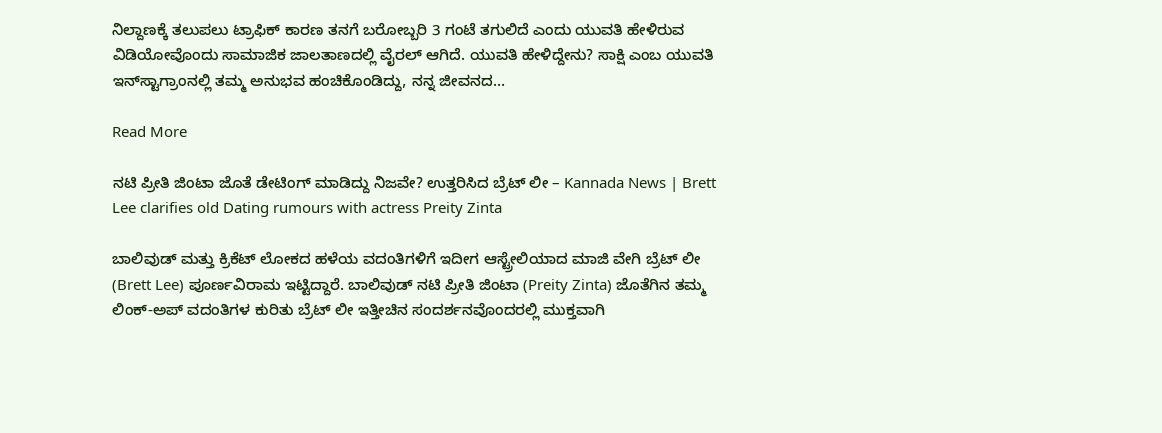ನಿಲ್ದಾಣಕ್ಕೆ ತಲುಪಲು ಟ್ರಾಫಿಕ್ ಕಾರಣ ತನಗೆ ಬರೋಬ್ಬರಿ 3 ಗಂಟೆ ತಗುಲಿದೆ ಎಂದು ಯುವತಿ ಹೇಳಿರುವ ವಿಡಿಯೋವೊಂದು ಸಾಮಾಜಿಕ ಜಾಲತಾಣದಲ್ಲಿ ವೈರಲ್ ಆಗಿದೆ. ಯುವತಿ ಹೇಳಿದ್ದೇನು? ಸಾಕ್ಷಿ ಎಂಬ ಯುವತಿ ಇನ್‌ಸ್ಟಾಗ್ರಾಂನಲ್ಲಿ ತಮ್ಮ ಅನುಭವ ಹಂಚಿಕೊಂಡಿದ್ದು, ನನ್ನ ಜೀವನದ…

Read More

ನಟಿ ಪ್ರೀತಿ ಜಿಂಟಾ ಜೊತೆ ಡೇಟಿಂಗ್ ಮಾಡಿದ್ದು ನಿಜವೇ? ಉತ್ತರಿಸಿದ ಬ್ರೆಟ್ ಲೀ – Kannada News | Brett Lee clarifies old Dating rumours with actress Preity Zinta

ಬಾಲಿವುಡ್ ಮತ್ತು ಕ್ರಿಕೆಟ್ ಲೋಕದ ಹಳೆಯ ವದಂತಿಗಳಿಗೆ ಇದೀಗ ಆಸ್ಟ್ರೇಲಿಯಾದ ಮಾಜಿ ವೇಗಿ ಬ್ರೆಟ್ ಲೀ (Brett Lee) ಪೂರ್ಣವಿರಾಮ ಇಟ್ಟಿದ್ದಾರೆ. ಬಾಲಿವುಡ್ ನಟಿ ಪ್ರೀತಿ ಜಿಂಟಾ (Preity Zinta) ಜೊತೆಗಿನ ತಮ್ಮ ಲಿಂಕ್-ಅಪ್ ವದಂತಿಗಳ ಕುರಿತು ಬ್ರೆಟ್ ಲೀ ಇತ್ತೀಚಿನ ಸಂದರ್ಶನವೊಂದರಲ್ಲಿ ಮುಕ್ತವಾಗಿ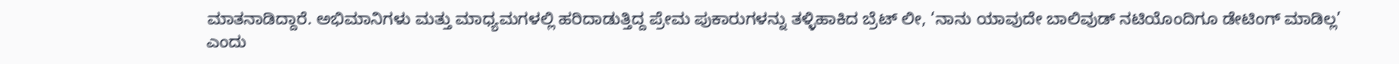ಮಾತನಾಡಿದ್ದಾರೆ. ಅಭಿಮಾನಿಗಳು ಮತ್ತು ಮಾಧ್ಯಮಗಳಲ್ಲಿ ಹರಿದಾಡುತ್ತಿದ್ದ ಪ್ರೇಮ ಪುಕಾರುಗಳನ್ನು ತಳ್ಳಿಹಾಕಿದ ಬ್ರೆಟ್ ಲೀ, ‘ನಾನು ಯಾವುದೇ ಬಾಲಿವುಡ್ ನಟಿಯೊಂದಿಗೂ ಡೇಟಿಂಗ್ ಮಾಡಿಲ್ಲ’ ಎಂದು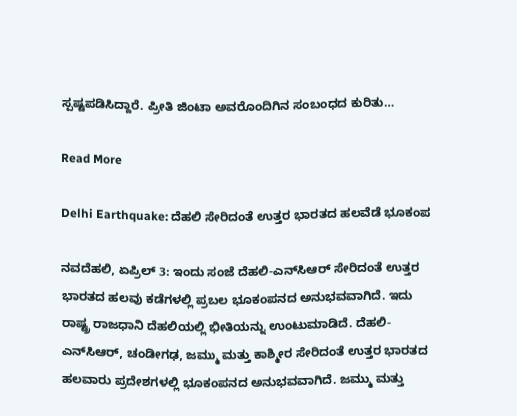ಸ್ಪಷ್ಟಪಡಿಸಿದ್ದಾರೆ. ಪ್ರೀತಿ ಜಿಂಟಾ ಅವರೊಂದಿಗಿನ ಸಂಬಂಧದ ಕುರಿತು…

Read More

Delhi Earthquake: ದೆಹಲಿ ಸೇರಿದಂತೆ ಉತ್ತರ ಭಾರತದ ಹಲವೆಡೆ ಭೂಕಂಪ

ನವದೆಹಲಿ, ಏಪ್ರಿಲ್ 3: ಇಂದು ಸಂಜೆ ದೆಹಲಿ-ಎನ್‌ಸಿಆರ್ ಸೇರಿದಂತೆ ಉತ್ತರ ಭಾರತದ ಹಲವು ಕಡೆಗಳಲ್ಲಿ ಪ್ರಬಲ ಭೂಕಂಪನದ ಅನುಭವವಾಗಿದೆ. ಇದು ರಾಷ್ಟ್ರ ರಾಜಧಾನಿ ದೆಹಲಿಯಲ್ಲಿ ಭೀತಿಯನ್ನು ಉಂಟುಮಾಡಿದೆ. ದೆಹಲಿ-ಎನ್‌ಸಿಆರ್, ಚಂಡೀಗಢ, ಜಮ್ಮು ಮತ್ತು ಕಾಶ್ಮೀರ ಸೇರಿದಂತೆ ಉತ್ತರ ಭಾರತದ ಹಲವಾರು ಪ್ರದೇಶಗಳಲ್ಲಿ ಭೂಕಂಪನದ ಅನುಭವವಾಗಿದೆ. ಜಮ್ಮು ಮತ್ತು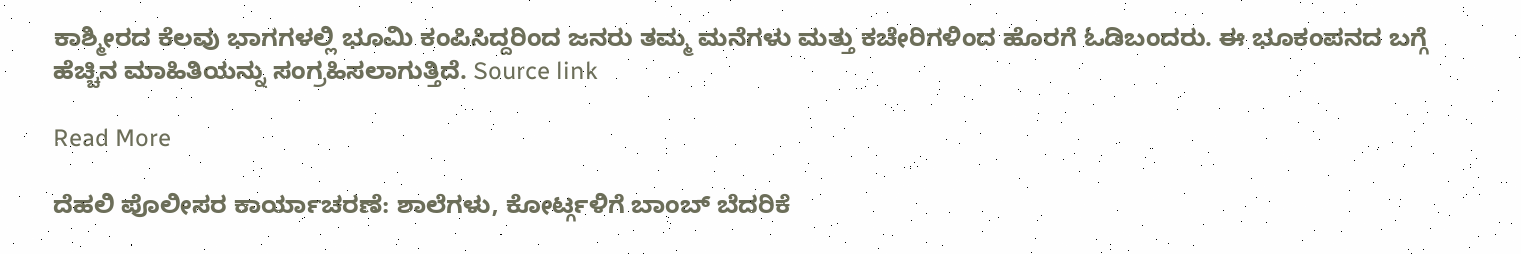ಕಾಶ್ಮೀರದ ಕೆಲವು ಭಾಗಗಳಲ್ಲಿ ಭೂಮಿ ಕಂಪಿಸಿದ್ದರಿಂದ ಜನರು ತಮ್ಮ ಮನೆಗಳು ಮತ್ತು ಕಚೇರಿಗಳಿಂದ ಹೊರಗೆ ಓಡಿಬಂದರು. ಈ ಭೂಕಂಪನದ ಬಗ್ಗೆ ಹೆಚ್ಚಿನ ಮಾಹಿತಿಯನ್ನು ಸಂಗ್ರಹಿಸಲಾಗುತ್ತಿದೆ. Source link

Read More

ದೆಹಲಿ ಪೊಲೀಸರ ಕಾರ್ಯಾಚರಣೆ: ಶಾಲೆಗಳು, ಕೋರ್ಟ್ಗಳಿಗೆ ಬಾಂಬ್ ಬೆದರಿಕೆ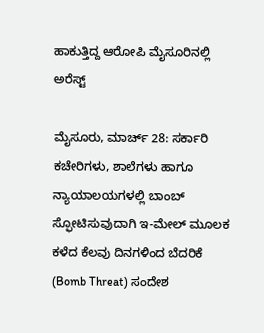ಹಾಕುತ್ತಿದ್ದ ಆರೋಪಿ ಮೈಸೂರಿನಲ್ಲಿ ಅರೆಸ್ಟ್

ಮೈಸೂರು, ಮಾರ್ಚ್ 28: ಸರ್ಕಾರಿ ಕಚೇರಿಗಳು, ಶಾಲೆಗಳು ಹಾಗೂ ನ್ಯಾಯಾಲಯಗಳಲ್ಲಿ ಬಾಂಬ್ ಸ್ಫೋಟಿಸುವುದಾಗಿ ಇ-ಮೇಲ್ ಮೂಲಕ ಕಳೆದ ಕೆಲವು ದಿನಗಳಿಂದ ಬೆದರಿಕೆ (Bomb Threat) ಸಂದೇಶ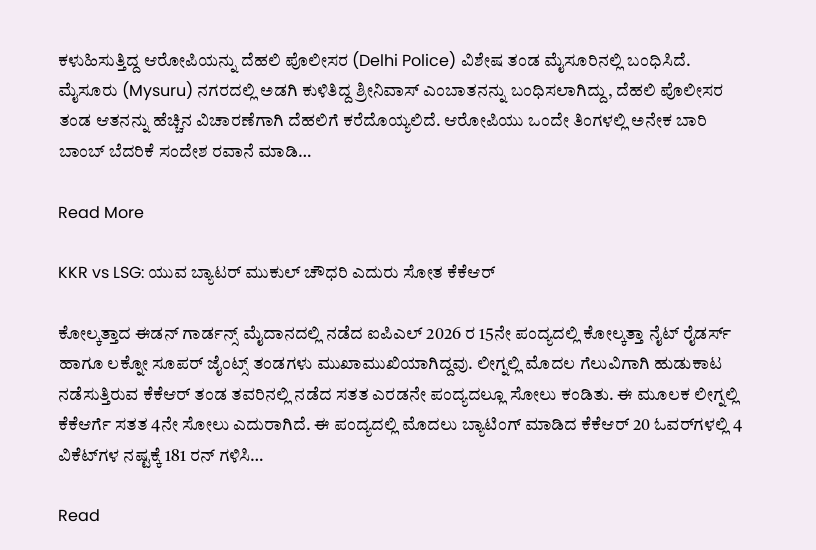ಕಳುಹಿಸುತ್ತಿದ್ದ ಆರೋಪಿಯನ್ನು ದೆಹಲಿ ಪೊಲೀಸರ (Delhi Police) ವಿಶೇಷ ತಂಡ ಮೈಸೂರಿನಲ್ಲಿ ಬಂಧಿಸಿದೆ. ಮೈಸೂರು (Mysuru) ನಗರದಲ್ಲಿ ಅಡಗಿ ಕುಳಿತಿದ್ದ ಶ್ರೀನಿವಾಸ್ ಎಂಬಾತನನ್ನು ಬಂಧಿಸಲಾಗಿದ್ದು, ದೆಹಲಿ ಪೊಲೀಸರ ತಂಡ ಆತನನ್ನು ಹೆಚ್ಚಿನ ವಿಚಾರಣೆಗಾಗಿ ದೆಹಲಿಗೆ ಕರೆದೊಯ್ಯಲಿದೆ. ಆರೋಪಿಯು ಒಂದೇ ತಿಂಗಳಲ್ಲಿ ಅನೇಕ ಬಾರಿ ಬಾಂಬ್ ಬೆದರಿಕೆ ಸಂದೇಶ ರವಾನೆ ಮಾಡಿ…

Read More

KKR vs LSG: ಯುವ ಬ್ಯಾಟರ್ ಮುಕುಲ್ ಚೌಧರಿ ಎದುರು ಸೋತ ಕೆಕೆಆರ್

ಕೋಲ್ಕತ್ತಾದ ಈಡನ್ ಗಾರ್ಡನ್ಸ್ ಮೈದಾನದಲ್ಲಿ ನಡೆದ ಐಪಿಎಲ್ 2026 ರ 15ನೇ ಪಂದ್ಯದಲ್ಲಿ ಕೋಲ್ಕತ್ತಾ ನೈಟ್ ರೈಡರ್ಸ್ ಹಾಗೂ ಲಕ್ನೋ ಸೂಪರ್ ಜೈಂಟ್ಸ್ ತಂಡಗಳು ಮುಖಾಮುಖಿಯಾಗಿದ್ದವು. ಲೀಗ್ನಲ್ಲಿ ಮೊದಲ ಗೆಲುವಿಗಾಗಿ ಹುಡುಕಾಟ ನಡೆಸುತ್ತಿರುವ ಕೆಕೆಆರ್ ತಂಡ ತವರಿನಲ್ಲಿ ನಡೆದ ಸತತ ಎರಡನೇ ಪಂದ್ಯದಲ್ಲೂ ಸೋಲು ಕಂಡಿತು. ಈ ಮೂಲಕ ಲೀಗ್ನಲ್ಲಿ ಕೆಕೆಆರ್ಗೆ ಸತತ 4ನೇ ಸೋಲು ಎದುರಾಗಿದೆ. ಈ ಪಂದ್ಯದಲ್ಲಿ ಮೊದಲು ಬ್ಯಾಟಿಂಗ್ ಮಾಡಿದ ಕೆಕೆಆರ್ 20 ಓವರ್‌ಗಳಲ್ಲಿ 4 ವಿಕೆಟ್‌ಗಳ ನಷ್ಟಕ್ಕೆ 181 ರನ್ ಗಳಿಸಿ…

Read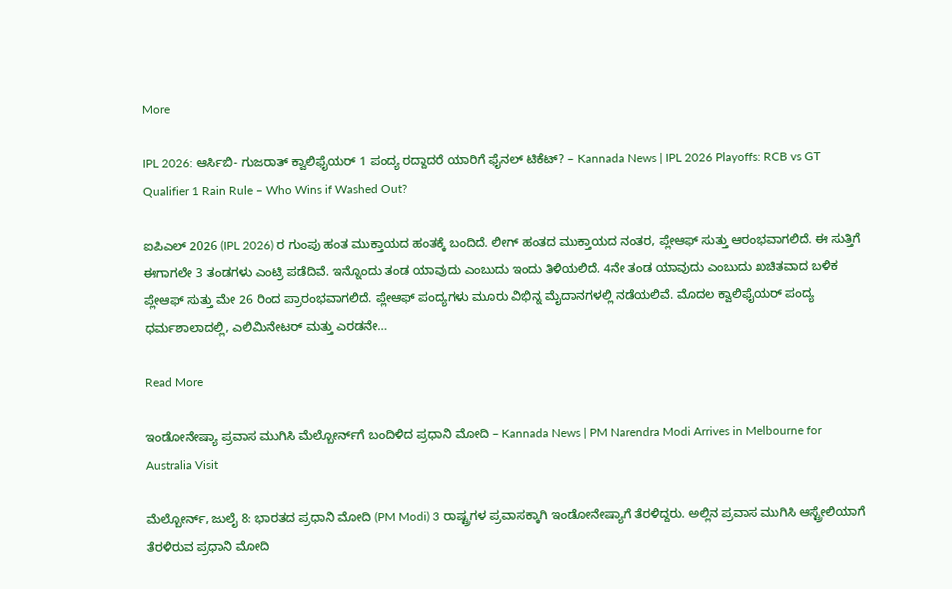More

IPL 2026: ಆರ್ಸಿಬಿ- ಗುಜರಾತ್ ಕ್ವಾಲಿಫೈಯರ್ 1 ಪಂದ್ಯ ರದ್ದಾದರೆ ಯಾರಿಗೆ ಫೈನಲ್ ಟಿಕೆಟ್? – Kannada News | IPL 2026 Playoffs: RCB vs GT Qualifier 1 Rain Rule – Who Wins if Washed Out?

ಐಪಿಎಲ್ 2026 (IPL 2026) ರ ಗುಂಪು ಹಂತ ಮುಕ್ತಾಯದ ಹಂತಕ್ಕೆ ಬಂದಿದೆ. ಲೀಗ್ ಹಂತದ ಮುಕ್ತಾಯದ ನಂತರ, ಪ್ಲೇಆಫ್ ಸುತ್ತು ಆರಂಭವಾಗಲಿದೆ. ಈ ಸುತ್ತಿಗೆ ಈಗಾಗಲೇ 3 ತಂಡಗಳು ಎಂಟ್ರಿ ಪಡೆದಿವೆ. ಇನ್ನೊಂದು ತಂಡ ಯಾವುದು ಎಂಬುದು ಇಂದು ತಿಳಿಯಲಿದೆ. 4ನೇ ತಂಡ ಯಾವುದು ಎಂಬುದು ಖಚಿತವಾದ ಬಳಿಕ ಪ್ಲೇಆಫ್ ಸುತ್ತು ಮೇ 26 ರಿಂದ ಪ್ರಾರಂಭವಾಗಲಿದೆ. ಪ್ಲೇಆಫ್ ಪಂದ್ಯಗಳು ಮೂರು ವಿಭಿನ್ನ ಮೈದಾನಗಳಲ್ಲಿ ನಡೆಯಲಿವೆ. ಮೊದಲ ಕ್ವಾಲಿಫೈಯರ್ ಪಂದ್ಯ ಧರ್ಮಶಾಲಾದಲ್ಲಿ, ಎಲಿಮಿನೇಟರ್ ಮತ್ತು ಎರಡನೇ…

Read More

ಇಂಡೋನೇಷ್ಯಾ ಪ್ರವಾಸ ಮುಗಿಸಿ ಮೆಲ್ಬೋರ್ನ್‌ಗೆ ಬಂದಿಳಿದ ಪ್ರಧಾನಿ ಮೋದಿ – Kannada News | PM Narendra Modi Arrives in Melbourne for Australia Visit

ಮೆಲ್ಬೋರ್ನ್, ಜುಲೈ 8: ಭಾರತದ ಪ್ರಧಾನಿ ಮೋದಿ (PM Modi) 3 ರಾಷ್ಟ್ರಗಳ ಪ್ರವಾಸಕ್ಕಾಗಿ ಇಂಡೋನೇಷ್ಯಾಗೆ ತೆರಳಿದ್ದರು. ಅಲ್ಲಿನ ಪ್ರವಾಸ ಮುಗಿಸಿ ಆಸ್ಟ್ರೇಲಿಯಾಗೆ ತೆರಳಿರುವ ಪ್ರಧಾನಿ ಮೋದಿ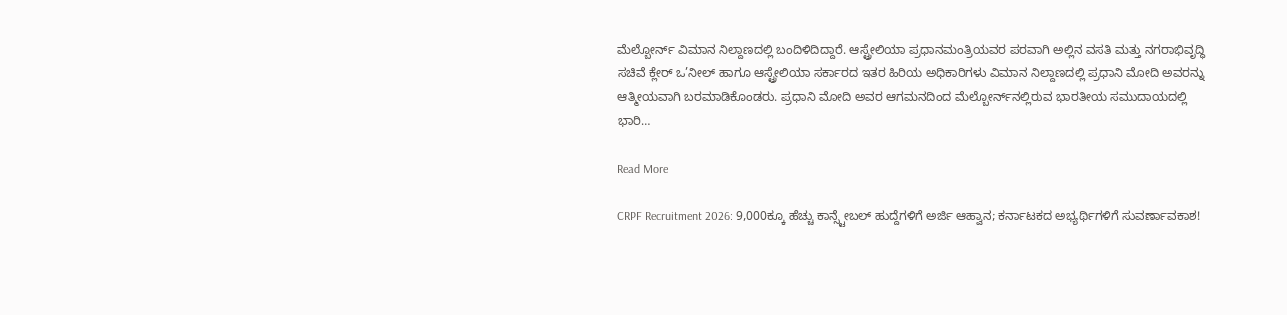ಮೆಲ್ಬೋರ್ನ್ ವಿಮಾನ ನಿಲ್ದಾಣದಲ್ಲಿ ಬಂದಿಳಿದಿದ್ದಾರೆ. ಆಸ್ಟ್ರೇಲಿಯಾ ಪ್ರಧಾನಮಂತ್ರಿಯವರ ಪರವಾಗಿ ಅಲ್ಲಿನ ವಸತಿ ಮತ್ತು ನಗರಾಭಿವೃದ್ಧಿ ಸಚಿವೆ ಕ್ಲೇರ್ ಒ’ನೀಲ್ ಹಾಗೂ ಆಸ್ಟ್ರೇಲಿಯಾ ಸರ್ಕಾರದ ಇತರ ಹಿರಿಯ ಅಧಿಕಾರಿಗಳು ವಿಮಾನ ನಿಲ್ದಾಣದಲ್ಲಿ ಪ್ರಧಾನಿ ಮೋದಿ ಅವರನ್ನು ಆತ್ಮೀಯವಾಗಿ ಬರಮಾಡಿಕೊಂಡರು. ಪ್ರಧಾನಿ ಮೋದಿ ಅವರ ಆಗಮನದಿಂದ ಮೆಲ್ಬೋರ್ನ್‌ನಲ್ಲಿರುವ ಭಾರತೀಯ ಸಮುದಾಯದಲ್ಲಿ ಭಾರಿ…

Read More

CRPF Recruitment 2026: 9,000ಕ್ಕೂ ಹೆಚ್ಚು ಕಾನ್ಸ್ಟೇಬಲ್ ಹುದ್ದೆಗಳಿಗೆ ಅರ್ಜಿ ಆಹ್ವಾನ; ಕರ್ನಾಟಕದ ಅಭ್ಯರ್ಥಿಗಳಿಗೆ ಸುವರ್ಣಾವಕಾಶ!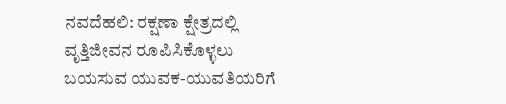ನವದೆಹಲಿ: ರಕ್ಷಣಾ ಕ್ಷೇತ್ರದಲ್ಲಿ ವೃತ್ತಿಜೀವನ ರೂಪಿಸಿಕೊಳ್ಳಲು ಬಯಸುವ ಯುವಕ-ಯುವತಿಯರಿಗೆ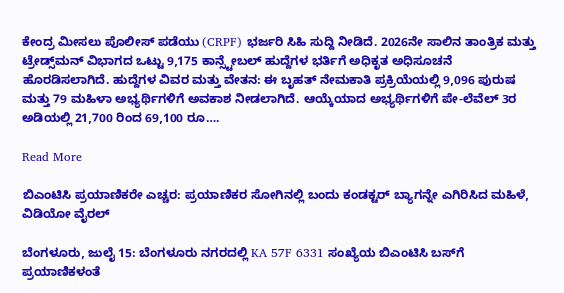ಕೇಂದ್ರ ಮೀಸಲು ಪೊಲೀಸ್ ಪಡೆಯು (CRPF) ಭರ್ಜರಿ ಸಿಹಿ ಸುದ್ದಿ ನೀಡಿದೆ. 2026ನೇ ಸಾಲಿನ ತಾಂತ್ರಿಕ ಮತ್ತು ಟ್ರೇಡ್ಸ್‌ಮನ್ ವಿಭಾಗದ ಒಟ್ಟು 9,175 ಕಾನ್ಸ್ಟೇಬಲ್ ಹುದ್ದೆಗಳ ಭರ್ತಿಗೆ ಅಧಿಕೃತ ಅಧಿಸೂಚನೆ ಹೊರಡಿಸಲಾಗಿದೆ. ಹುದ್ದೆಗಳ ವಿವರ ಮತ್ತು ವೇತನ: ಈ ಬೃಹತ್ ನೇಮಕಾತಿ ಪ್ರಕ್ರಿಯೆಯಲ್ಲಿ 9,096 ಪುರುಷ ಮತ್ತು 79 ಮಹಿಳಾ ಅಭ್ಯರ್ಥಿಗಳಿಗೆ ಅವಕಾಶ ನೀಡಲಾಗಿದೆ. ಆಯ್ಕೆಯಾದ ಅಭ್ಯರ್ಥಿಗಳಿಗೆ ಪೇ-ಲೆವೆಲ್ 3ರ ಅಡಿಯಲ್ಲಿ 21,700 ರಿಂದ 69,100 ರೂ….

Read More

ಬಿಎಂಟಿಸಿ ಪ್ರಯಾಣಿಕರೇ ಎಚ್ಚರ: ಪ್ರಯಾಣಿಕರ ಸೋಗಿನಲ್ಲಿ ಬಂದು ಕಂಡಕ್ಟರ್ ಬ್ಯಾಗನ್ನೇ ಎಗಿರಿಸಿದ ಮಹಿಳೆ, ವಿಡಿಯೋ ವೈರಲ್

ಬೆಂಗಳೂರು, ಜುಲೈ 15: ಬೆಂಗಳೂರು ನಗರದಲ್ಲಿ KA 57F 6331 ಸಂಖ್ಯೆಯ ಬಿಎಂಟಿಸಿ ಬಸ್‌ಗೆ ಪ್ರಯಾಣಿಕಳಂತೆ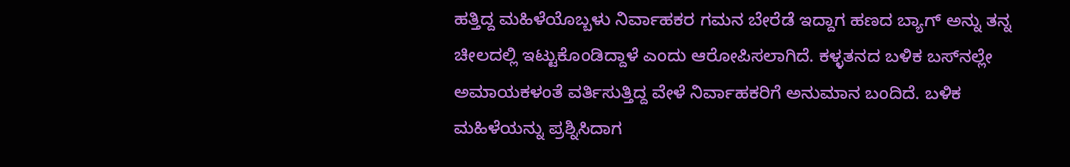ಹತ್ತಿದ್ದ ಮಹಿಳೆಯೊಬ್ಬಳು ನಿರ್ವಾಹಕರ ಗಮನ ಬೇರೆಡೆ ಇದ್ದಾಗ ಹಣದ ಬ್ಯಾಗ್ ಅನ್ನು ತನ್ನ ಚೀಲದಲ್ಲಿ ಇಟ್ಟುಕೊಂಡಿದ್ದಾಳೆ ಎಂದು ಆರೋಪಿಸಲಾಗಿದೆ. ಕಳ್ಳತನದ ಬಳಿಕ ಬಸ್‌ನಲ್ಲೇ ಅಮಾಯಕಳಂತೆ ವರ್ತಿಸುತ್ತಿದ್ದ ವೇಳೆ ನಿರ್ವಾಹಕರಿಗೆ ಅನುಮಾನ ಬಂದಿದೆ. ಬಳಿಕ ಮಹಿಳೆಯನ್ನು ಪ್ರಶ್ನಿಸಿದಾಗ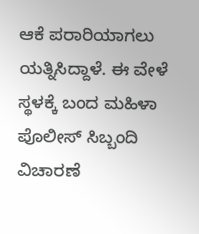ಆಕೆ ಪರಾರಿಯಾಗಲು ಯತ್ನಿಸಿದ್ದಾಳೆ. ಈ ವೇಳೆ ಸ್ಥಳಕ್ಕೆ ಬಂದ ಮಹಿಳಾ ಪೊಲೀಸ್ ಸಿಬ್ಬಂದಿ ವಿಚಾರಣೆ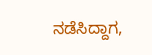ನಡೆಸಿದ್ದಾಗ,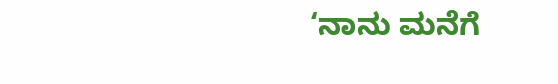‘ನಾನು ಮನೆಗೆ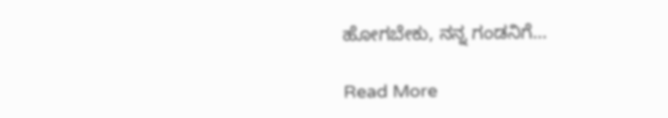ಹೋಗಬೇಕು, ನನ್ನ ಗಂಡನಿಗೆ…

Read More